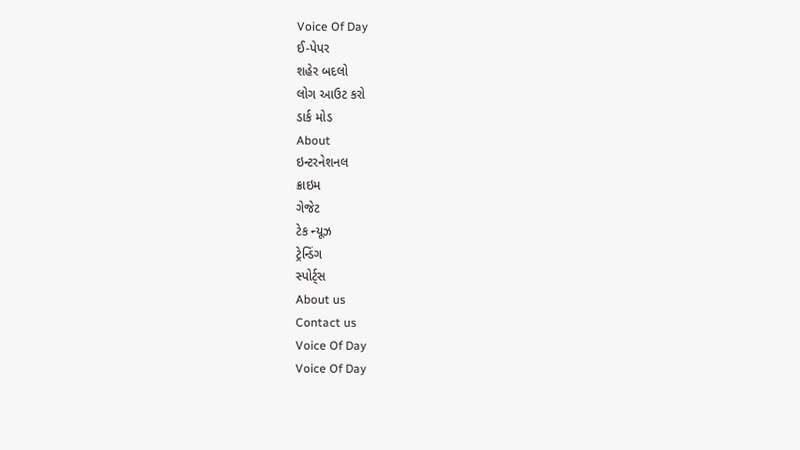Voice Of Day
ઈ-પેપર
શહેર બદલો
લોગ આઉટ કરો
ડાર્ક મોડ
About
ઇન્ટરનેશનલ
ક્રાઇમ
ગેજેટ
ટેક ન્યૂઝ
ટ્રેન્ડિંગ
સ્પોર્ટ્સ
About us
Contact us
Voice Of Day
Voice Of Day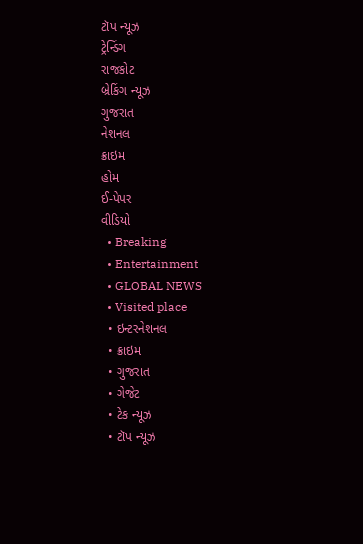ટૉપ ન્યૂઝ
ટ્રેન્ડિંગ
રાજકોટ
બ્રેકિંગ ન્યૂઝ
ગુજરાત
નેશનલ
ક્રાઇમ
હોમ
ઈ-પેપર
વીડિયો
  • Breaking
  • Entertainment
  • GLOBAL NEWS
  • Visited place
  • ઇન્ટરનેશનલ
  • ક્રાઇમ
  • ગુજરાત
  • ગેજેટ
  • ટેક ન્યૂઝ
  • ટૉપ ન્યૂઝ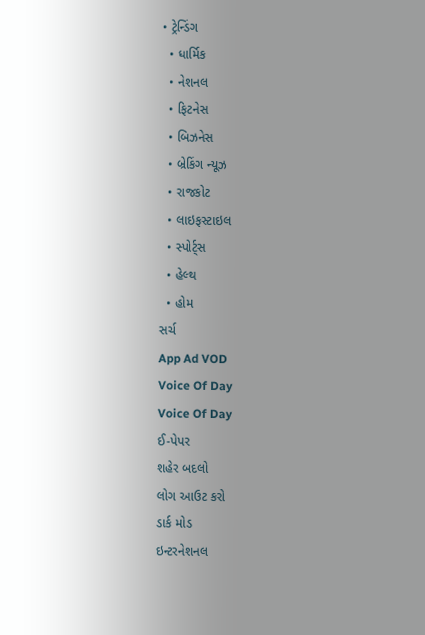• ટ્રેન્ડિંગ
  • ધાર્મિક
  • નેશનલ
  • ફિટનેસ
  • બિઝનેસ
  • બ્રેકિંગ ન્યૂઝ
  • રાજકોટ
  • લાઇફસ્ટાઇલ
  • સ્પોર્ટ્સ
  • હેલ્થ
  • હોમ
સર્ચ
App Ad VOD
Voice Of Day
Voice Of Day
ઈ-પેપર
શહેર બદલો
લોગ આઉટ કરો
ડાર્ક મોડ
ઇન્ટરનેશનલ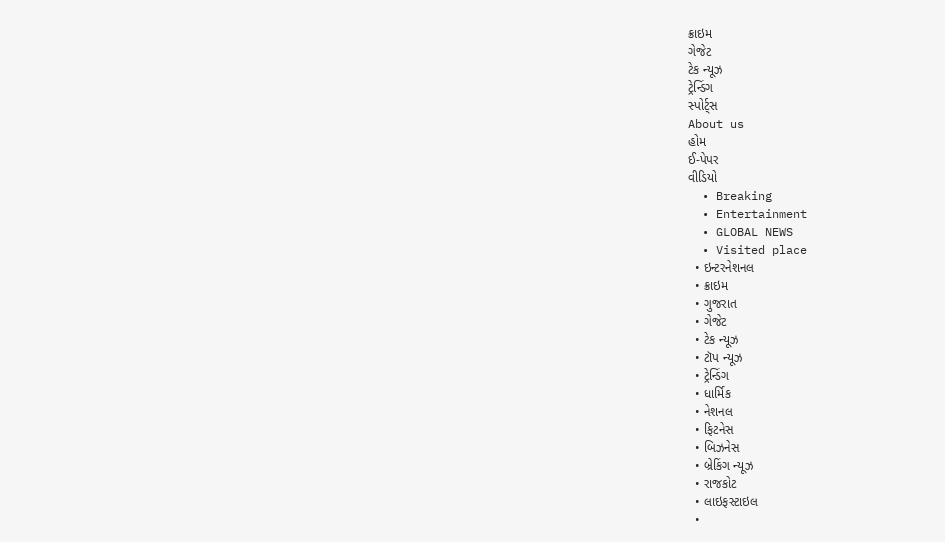ક્રાઇમ
ગેજેટ
ટેક ન્યૂઝ
ટ્રેન્ડિંગ
સ્પોર્ટ્સ
About us
હોમ
ઈ-પેપર
વીડિયો
  • Breaking
  • Entertainment
  • GLOBAL NEWS
  • Visited place
  • ઇન્ટરનેશનલ
  • ક્રાઇમ
  • ગુજરાત
  • ગેજેટ
  • ટેક ન્યૂઝ
  • ટૉપ ન્યૂઝ
  • ટ્રેન્ડિંગ
  • ધાર્મિક
  • નેશનલ
  • ફિટનેસ
  • બિઝનેસ
  • બ્રેકિંગ ન્યૂઝ
  • રાજકોટ
  • લાઇફસ્ટાઇલ
  •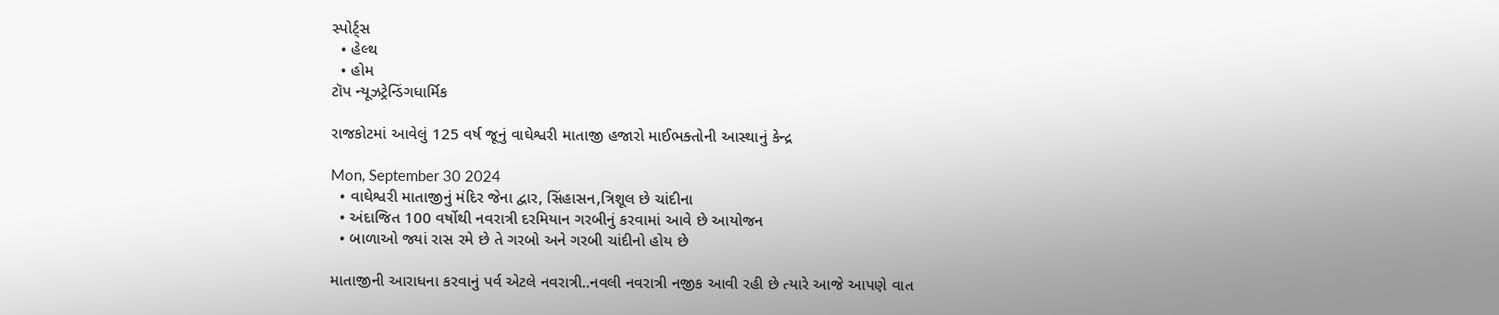સ્પોર્ટ્સ
  • હેલ્થ
  • હોમ
ટૉપ ન્યૂઝટ્રેન્ડિંગધાર્મિક

રાજકોટમાં આવેલું 125 વર્ષ જૂનું વાઘેશ્વરી માતાજી હજારો માઈભક્તોની આસ્થાનું કેન્દ્ર

Mon, September 30 2024
  • વાઘેશ્વરી માતાજીનું મંદિર જેના દ્વાર, સિંહાસન,ત્રિશૂલ છે ચાંદીના
  • અંદાજિત 100 વર્ષોથી નવરાત્રી દરમિયાન ગરબીનું કરવામાં આવે છે આયોજન
  • બાળાઓ જ્યાં રાસ રમે છે તે ગરબો અને ગરબી ચાંદીનો હોય છે

માતાજીની આરાધના કરવાનું પર્વ એટલે નવરાત્રી..નવલી નવરાત્રી નજીક આવી રહી છે ત્યારે આજે આપણે વાત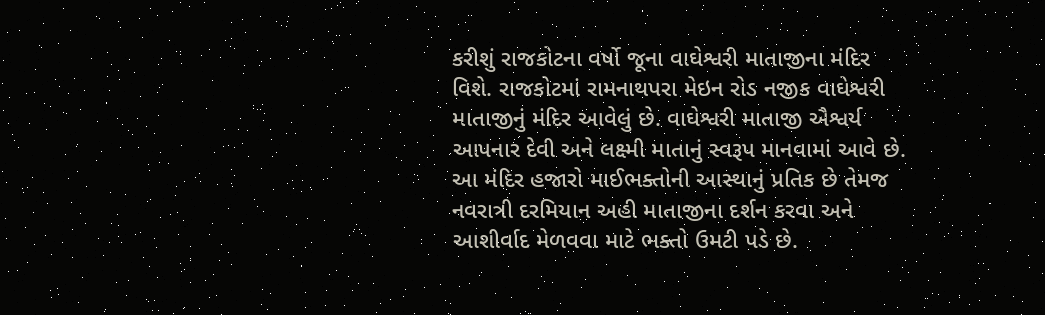કરીશું રાજકોટના વર્ષો જૂના વાઘેશ્વરી માતાજીના મંદિર વિશે. રાજકોટમાં રામનાથપરા મેઇન રોડ નજીક વાઘેશ્વરી માતાજીનું મંદિર આવેલું છે. વાઘેશ્વરી માતાજી ઐશ્વર્ય આપનાર દેવી અને લક્ષ્મી માતાનું સ્વરૂપ માનવામાં આવે છે. આ મંદિર હજારો માઈભક્તોની આસ્થાનું પ્રતિક છે તેમજ નવરાત્રી દરમિયાન અહી માતાજીના દર્શન કરવા અને આશીર્વાદ મેળવવા માટે ભક્તો ઉમટી પડે છે.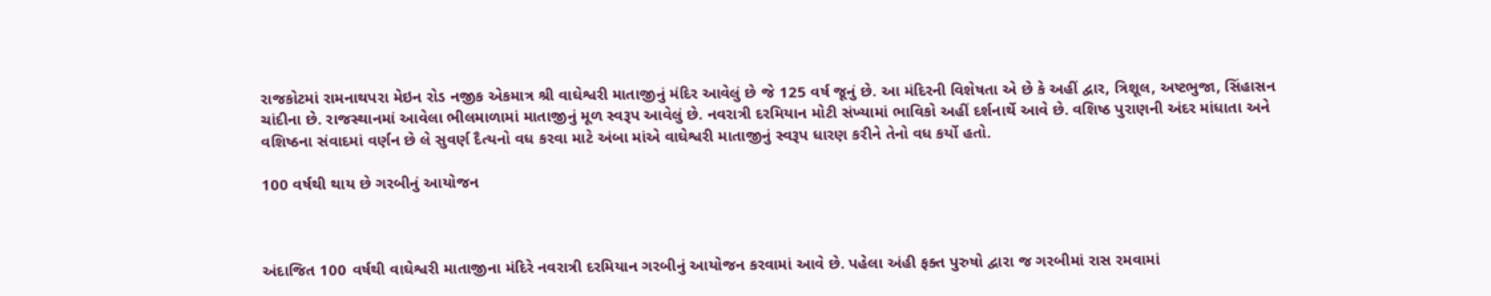રાજકોટમાં રામનાથપરા મેઇન રોડ નજીક એકમાત્ર શ્રી વાઘેશ્વરી માતાજીનું મંદિર આવેલું છે જે 125 વર્ષ જૂનું છે. આ મંદિરની વિશેષતા એ છે કે અહીં દ્વાર, ત્રિશૂલ, અષ્ટભુજા, સિંહાસન ચાંદીના છે. રાજસ્થાનમાં આવેલા ભીલમાળામાં માતાજીનું મૂળ સ્વરૂપ આવેલું છે. નવરાત્રી દરમિયાન મોટી સંખ્યામાં ભાવિકો અહીં દર્શનાર્થે આવે છે. વશિષ્ઠ પુરાણની અંદર માંધાતા અને વશિષ્ઠના સંવાદમાં વર્ણન છે લે સુવર્ણ દૈત્યનો વધ કરવા માટે અંબા માંએ વાઘેશ્વરી માતાજીનું સ્વરૂપ ધારણ કરીને તેનો વધ કર્યો હતો.

100 વર્ષથી થાય છે ગરબીનું આયોજન



અંદાજિત 100 વર્ષથી વાઘેશ્વરી માતાજીના મંદિરે નવરાત્રી દરમિયાન ગરબીનું આયોજન કરવામાં આવે છે. પહેલા અંહી ફક્ત પુરુષો દ્વારા જ ગરબીમાં રાસ રમવામાં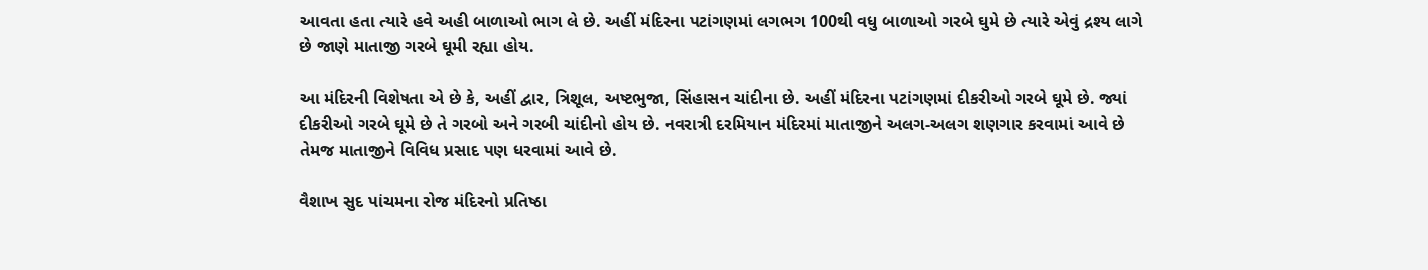આવતા હતા ત્યારે હવે અહી બાળાઓ ભાગ લે છે. અહીં મંદિરના પટાંગણમાં લગભગ 100થી વધુ બાળાઓ ગરબે ઘુમે છે ત્યારે એવું દ્રશ્ય લાગે છે જાણે માતાજી ગરબે ઘૂમી રહ્યા હોય.

આ મંદિરની વિશેષતા એ છે કે, અહીં દ્વાર, ત્રિશૂલ, અષ્ટભુજા, સિંહાસન ચાંદીના છે. અહીં મંદિરના પટાંગણમાં દીકરીઓ ગરબે ઘૂમે છે. જ્યાં દીકરીઓ ગરબે ઘૂમે છે તે ગરબો અને ગરબી ચાંદીનો હોય છે. નવરાત્રી દરમિયાન મંદિરમાં માતાજીને અલગ-અલગ શણગાર કરવામાં આવે છે તેમજ માતાજીને વિવિધ પ્રસાદ પણ ધરવામાં આવે છે.

વૈશાખ સુદ પાંચમના રોજ મંદિરનો પ્રતિષ્ઠા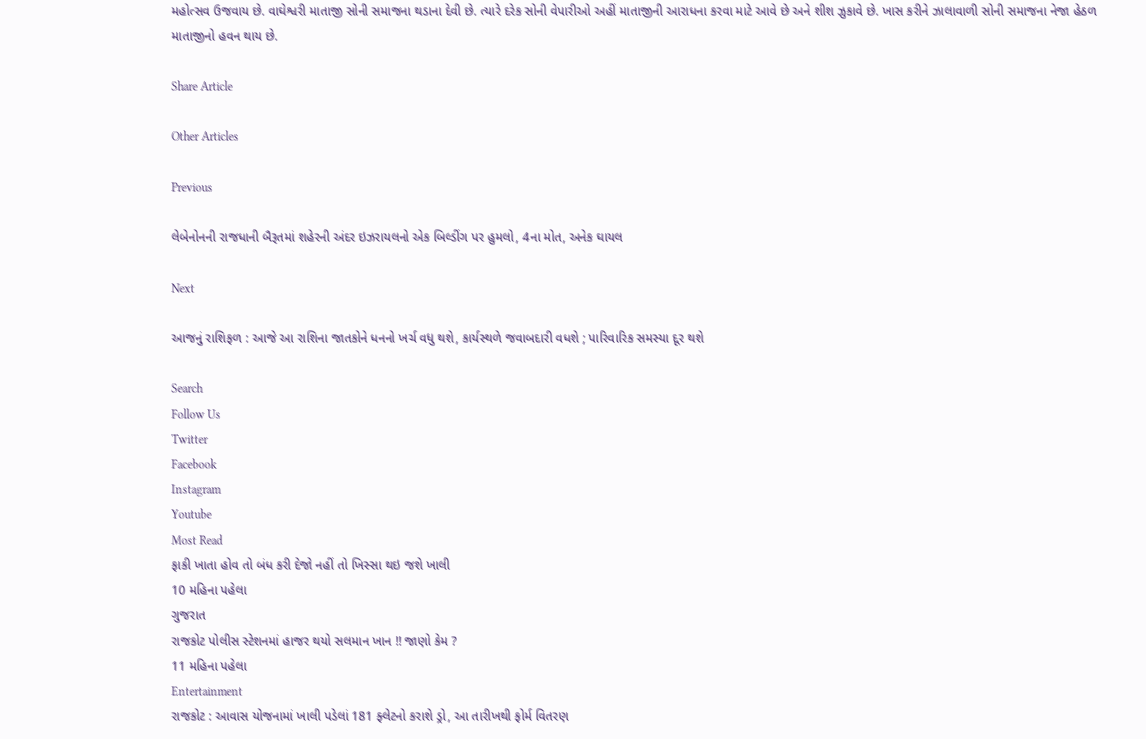મહોત્સવ ઉજવાય છે. વાઘેશ્વરી માતાજી સોની સમાજના થડાના દેવી છે. ત્યારે દરેક સોની વેપારીઓ અહીં માતાજીની આરાધના કરવા માટે આવે છે અને શીશ ઝુકાવે છે. ખાસ કરીને ઝાલાવાળી સોની સમાજના નેજા હેઠળ માતાજીનો હવન થાય છે.

Share Article

Other Articles

Previous

લેબેનોનની રાજધાની બૈરૂતમાં શહેરની અંદર ઇઝરાયલનો એક બિલ્ડીંગ પર હુમલો, 4ના મોત, અનેક ઘાયલ

Next

આજનું રાશિફળ : આજે આ રાશિના જાતકોને ધનનો ખર્ચ વધુ થશે, કાર્યસ્થળે જવાબદારી વધશે ; પારિવારિક સમસ્યા દૂર થશે

Search
Follow Us
Twitter
Facebook
Instagram
Youtube
Most Read
ફાકી ખાતા હોવ તો બંધ કરી દેજો નહીં તો ખિસ્સા થઇ જશે ખાલી
10 મહિના પહેલા
ગુજરાત
રાજકોટ પોલીસ સ્ટેશનમાં હાજર થયો સલમાન ખાન !! જાણો કેમ ?
11 મહિના પહેલા
Entertainment
રાજકોટ : આવાસ યોજનામાં ખાલી પડેલાં 181 ફ્લેટનો કરાશે ડ્રો, આ તારીખથી ફોર્મ વિતરણ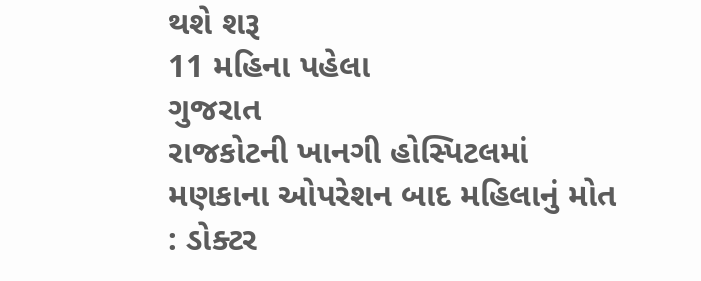થશે શરૂ
11 મહિના પહેલા
ગુજરાત
રાજકોટની ખાનગી હોસ્પિટલમાં મણકાના ઓપરેશન બાદ મહિલાનું મોત : ડોક્ટર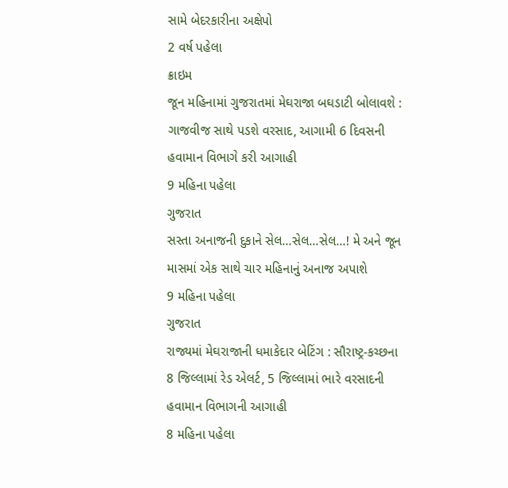સામે બેદરકારીના અક્ષેપો
2 વર્ષ પહેલા
ક્રાઇમ
જૂન મહિનામાં ગુજરાતમાં મેઘરાજા બઘડાટી બોલાવશે : ગાજવીજ સાથે પડશે વરસાદ, આગામી 6 દિવસની હવામાન વિભાગે કરી આગાહી
9 મહિના પહેલા
ગુજરાત
સસ્તા અનાજની દુકાને સેલ…સેલ…સેલ…! મે અને જૂન માસમાં એક સાથે ચાર મહિનાનું અનાજ અપાશે
9 મહિના પહેલા
ગુજરાત
રાજ્યમાં મેઘરાજાની ધમાકેદાર બેટિંગ : સૌરાષ્ટ્ર-કચ્છના 8 જિલ્લામાં રેડ એલર્ટ, 5 જિલ્લામાં ભારે વરસાદની હવામાન વિભાગની આગાહી
8 મહિના પહેલા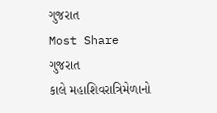ગુજરાત
Most Share
ગુજરાત
કાલે મહાશિવરાત્રિમેળાનો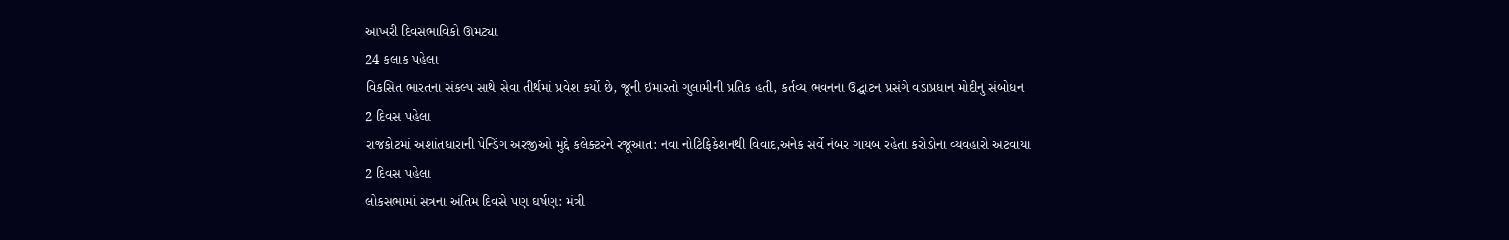આખરી દિવસભાવિકો ઊમટ્યા
24 કલાક પહેલા
વિકસિત ભારતના સંકલ્પ સાથે સેવા તીર્થમાં પ્રવેશ કર્યો છે, જૂની ઇમારતો ગુલામીની પ્રતિક હતી, કર્તવ્ય ભવનના ઉદ્ઘાટન પ્રસંગે વડાપ્રધાન મોદીનુ સંબોધન
2 દિવસ પહેલા
રાજકોટમાં અશાંતધારાની પેન્ડિંગ અરજીઓ મુદ્દે કલેક્ટરને રજૂઆત: નવા નોટિફિકેશનથી વિવાદ,અનેક સર્વે નંબર ગાયબ રહેતા કરોડોના વ્યવહારો અટવાયા
2 દિવસ પહેલા
લોકસભામાં સત્રના અંતિમ દિવસે પણ ઘર્ષણ: મંત્રી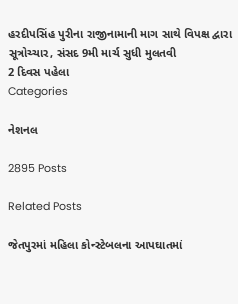હરદીપસિંહ પુરીના રાજીનામાની માગ સાથે વિપક્ષ દ્વારા સૂત્રોચ્ચાર, સંસદ 9મી માર્ચ સુધી મુલતવી
2 દિવસ પહેલા
Categories

નેશનલ

2895 Posts

Related Posts

જેતપુરમાં મહિલા કોન્સ્ટેબલના આપઘાતમાં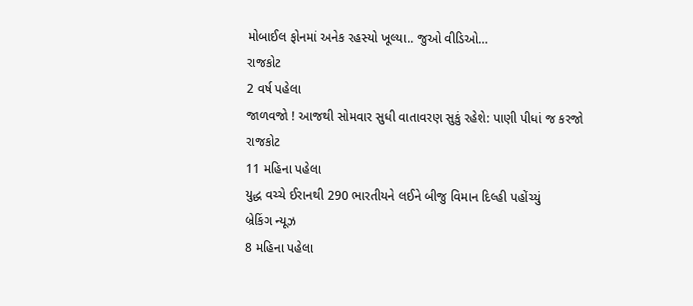મોબાઈલ ફોનમાં અનેક રહસ્યો ખૂલ્યા.. જુઓ વીડિઓ…
રાજકોટ
2 વર્ષ પહેલા
જાળવજો ! આજથી સોમવાર સુધી વાતાવરણ સુકું રહેશે: પાણી પીધાં જ કરજો
રાજકોટ
11 મહિના પહેલા
યુદ્ધ વચ્ચે ઈરાનથી 290 ભારતીયને લઈને બીજુ વિમાન દિલ્હી પહોંચ્યું
બ્રેકિંગ ન્યૂઝ
8 મહિના પહેલા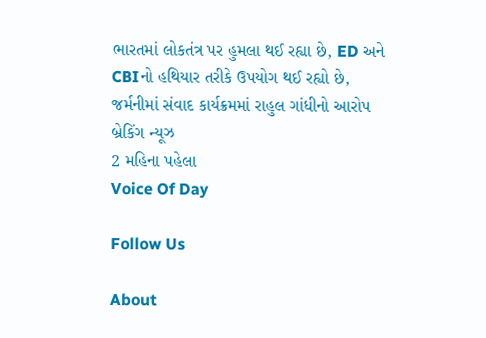ભારતમાં લોકતંત્ર પર હુમલા થઈ રહ્યા છે, ED અને CBIનો હથિયાર તરીકે ઉપયોગ થઈ રહ્યો છે, જર્મનીમાં સંવાદ કાર્યક્રમમાં રાહુલ ગાંધીનો આરોપ
બ્રેકિંગ ન્યૂઝ
2 મહિના પહેલા
Voice Of Day

Follow Us

About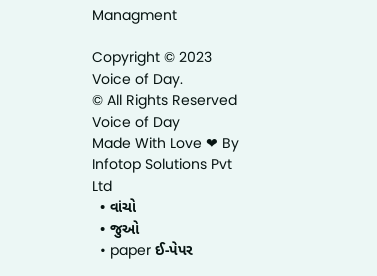Managment

Copyright © 2023 Voice of Day.
© All Rights Reserved Voice of Day
Made With Love ❤ By Infotop Solutions Pvt Ltd
  • વાંચો
  • જુઓ
  • paper ઈ-પેપર